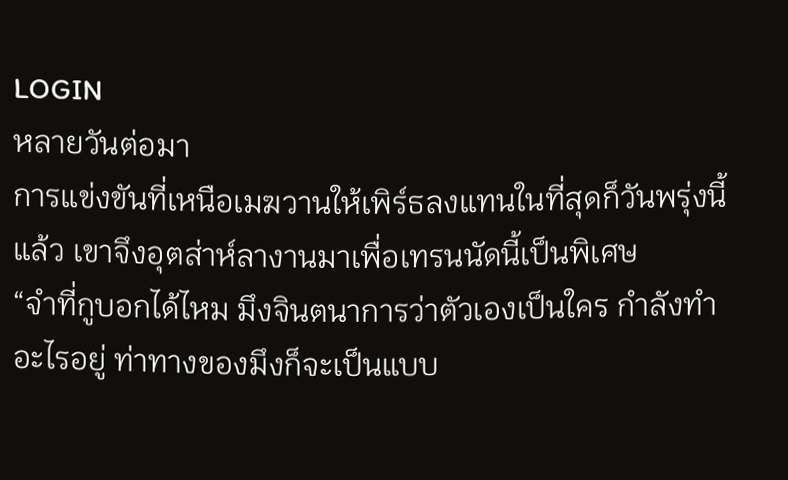LOGIN
หลายวันต่อมา
การแข่งขันที่เหนือเมฆวานให้เพิร์ธลงแทนในที่สุดก็วันพรุ่งนี้แล้ว เขาจึงอุตส่าห์ลางานมาเพื่อเทรนนัดนี้เป็นพิเศษ
“จำที่กูบอกได้ไหม มึงจินตนาการว่าตัวเองเป็นใคร กำลังทำอะไรอยู่ ท่าทางของมึงก็จะเป็นแบบ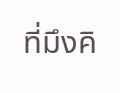ที่มึงคิ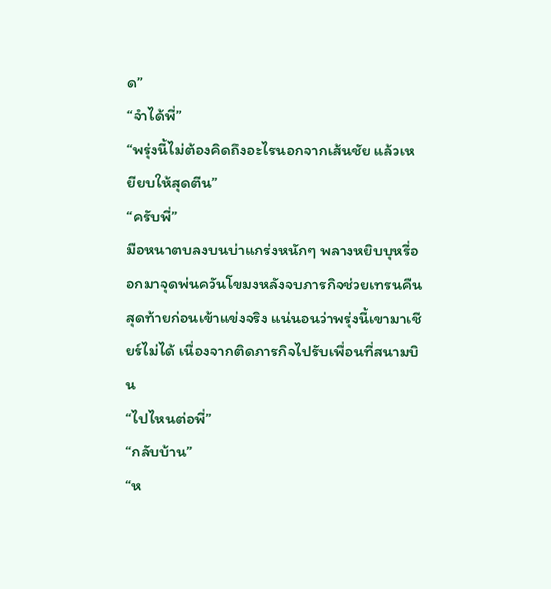ด”
“จำได้พี่”
“พรุ่งนี้ไม่ต้องคิดถึงอะไรนอกจากเส้นชัย แล้วเหยียบให้สุดตีน”
“ครับพี่”
มือหนาตบลงบนบ่าแกร่งหนักๆ พลางหยิบบุหรี่ออกมาจุดพ่นควันโขมงหลังจบภารกิจช่วยเทรนคืนสุดท้ายก่อนเข้าแข่งจริง แน่นอนว่าพรุ่งนี้เขามาเชียร์ไม่ได้ เนื่องจากติดภารกิจไปรับเพื่อนที่สนามบิน
“ไปไหนต่อพี่”
“กลับบ้าน”
“ห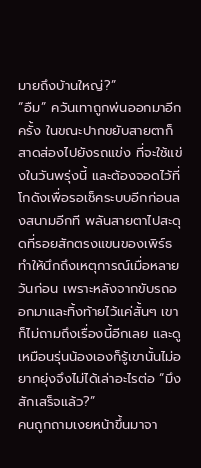มายถึงบ้านใหญ่?”
“อืม” ควันเทาถูกพ่นออกมาอีกครั้ง ในขณะปากขยับสายตาก็สาดส่องไปยังรถแข่ง ที่จะใช้แข่งในวันพรุ่งนี้ และต้องจอดไว้ที่โกดังเพื่อรอเช็คระบบอีกก่อนลงสนามอีกที พลันสายตาไปสะดุดที่รอยสักตรงแขนของเพิร์ธทำให้นึกถึงเหตุการณ์เมื่อหลายวันก่อน เพราะหลังจากขับรถออกมาและทิ้งท้ายไว้แค่สั้นๆ เขาก็ไม่ถามถึงเรื่องนี้อีกเลย และดูเหมือนรุ่นน้องเองก็รู้เขานั้นไม่อยากยุ่งจึงไม่ได้เล่าอะไรต่อ “มึงสักเสร็จแล้ว?”
คนถูกถามเงยหน้าขึ้นมาจา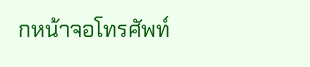กหน้าจอโทรศัพท์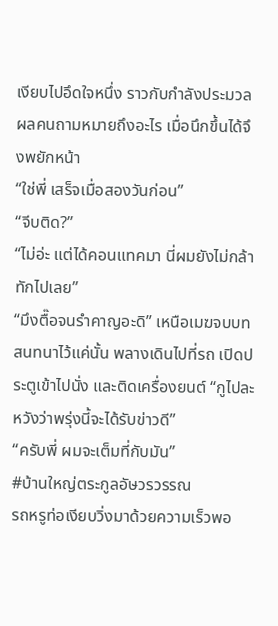เงียบไปอึดใจหนึ่ง ราวกับกำลังประมวลผลคนถามหมายถึงอะไร เมื่อนึกขึ้นได้จึงพยักหน้า
“ใช่พี่ เสร็จเมื่อสองวันก่อน”
“จีบติด?”
“ไม่อ่ะ แต่ได้คอนแทคมา นี่ผมยังไม่กล้าทักไปเลย”
“มึงตื๊อจนรำคาญอะดิ” เหนือเมฆจบบทสนทนาไว้แค่นั้น พลางเดินไปที่รถ เปิดประตูเข้าไปนั่ง และติดเครื่องยนต์ “กูไปละ หวังว่าพรุ่งนี้จะได้รับข่าวดี”
“ครับพี่ ผมจะเต็มที่กับมัน”
#บ้านใหญ่ตระกูลอัษวรวรรณ
รถหรูท่อเงียบวิ่งมาด้วยความเร็วพอ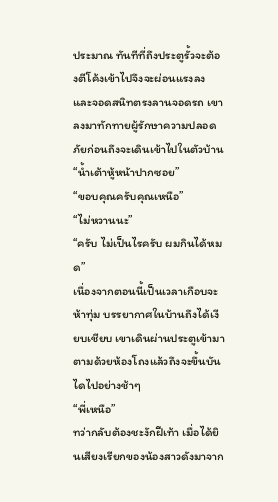ประมาณ ทันทีที่ถึงประตูรั้วจะต้องตีโค้งเข้าไปจึงจะผ่อนแรงลง และจอดสนิทตรงลานจอดรถ เขาลงมาทักทายผู้รักษาความปลอดภัยก่อนถึงจะเดินเข้าไปในตัวบ้าน
“น้ำเต้าหู้หน้าปากซอย”
“ขอบคุณครับคุณเหนือ”
“ไม่หวานนะ”
“ครับ ไม่เป็นไรครับ ผมกินได้หมด”
เนื่องจากตอนนี้เป็นเวลาเกือบจะห้าทุ่ม บรรยากาศในบ้านถึงได้เงียบเชียบ เขาเดินผ่านประตูเข้ามา ตามด้วยห้องโถงแล้วถึงจะขึ้นบันไดไปอย่างช้าๆ
“พี่เหนือ”
ทว่ากลับต้องชะงักฝีเท้า เมื่อได้ยินเสียงเรียกของน้องสาวดังมาจาก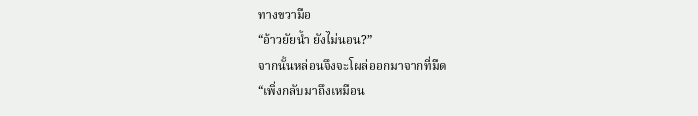ทางขวามือ
“อ้าวยัยน้ำ ยังไม่นอน?”
จากนั้นหล่อนจึงจะโผล่ออกมาจากที่มืด
“เพิ่งกลับมาถึงเหมือน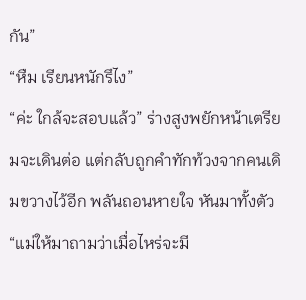กัน”
“หืม เรียนหนักรึไง”
“ค่ะ ใกล้จะสอบแล้ว” ร่างสูงพยักหน้าเตรียมจะเดินต่อ แต่กลับถูกคำทักท้วงจากคนเดิมขวางไว้อีก พลันถอนหายใจ หันมาทั้งตัว “แม่ให้มาถามว่าเมื่อไหร่จะมี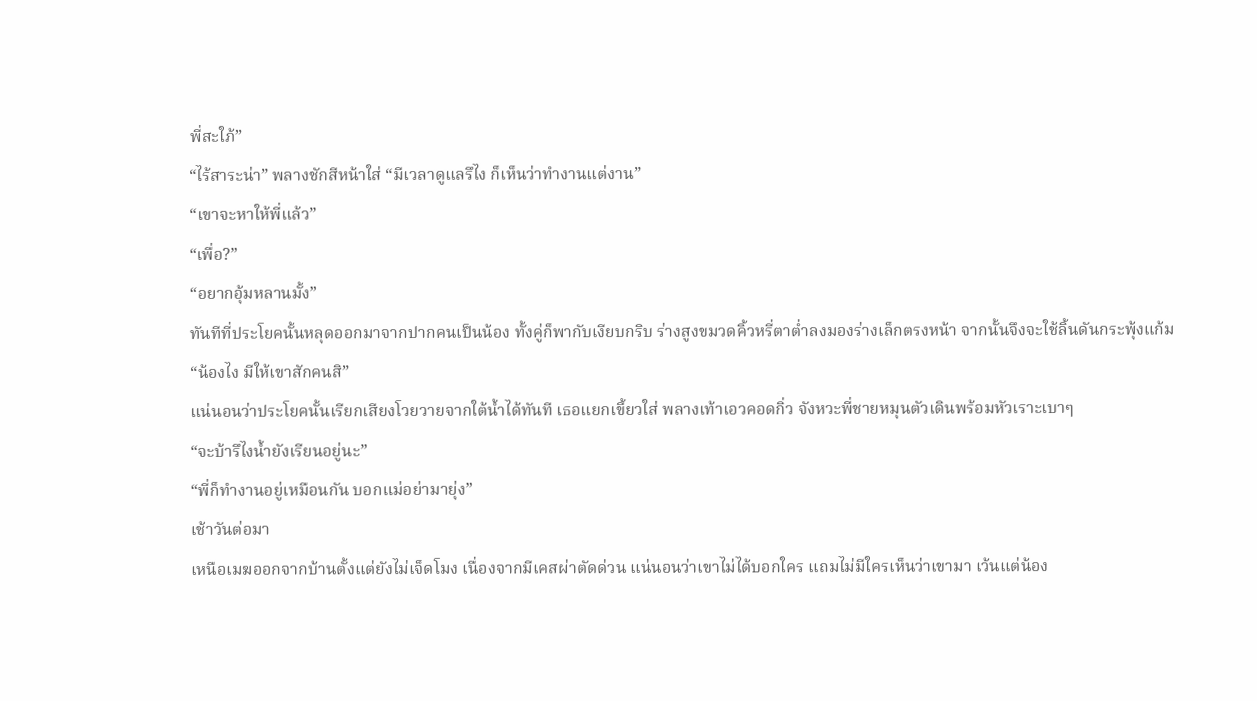พี่สะใภ้”
“ไร้สาระน่า” พลางชักสีหน้าใส่ “มีเวลาดูแลรึไง ก็เห็นว่าทำงานแต่งาน”
“เขาจะหาให้พี่แล้ว”
“เพื่อ?”
“อยากอุ้มหลานมั้ง”
ทันทีที่ประโยคนั้นหลุดออกมาจากปากคนเป็นน้อง ทั้งคู่ก็พากับเงียบกริบ ร่างสูงขมวดคิ้วหรี่ตาต่ำลงมองร่างเล็กตรงหน้า จากนั้นจึงจะใช้ลิ้นดันกระพุ้งแก้ม
“น้องไง มีให้เขาสักคนสิ”
แน่นอนว่าประโยคนั้นเรียกเสียงโวยวายจากใต้น้ำได้ทันที เธอแยกเขี้ยวใส่ พลางเท้าเอวคอดกิ่ว จังหวะพี่ชายหมุนตัวเดินพร้อมหัวเราะเบาๆ
“จะบ้ารึไงน้ำยังเรียนอยู่นะ”
“พี่ก็ทำงานอยู่เหมือนกัน บอกแม่อย่ามายุ่ง”
เช้าวันต่อมา
เหนือเมฆออกจากบ้านตั้งแต่ยังไม่เจ็ดโมง เนื่องจากมีเคสผ่าตัดด่วน แน่นอนว่าเขาไม่ได้บอกใคร แถมไม่มีใครเห็นว่าเขามา เว้นแต่น้อง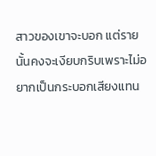สาวของเขาจะบอก แต่รายนั้นคงจะเงียบกริบเพราะไม่อยากเป็นกระบอกเสียงแทน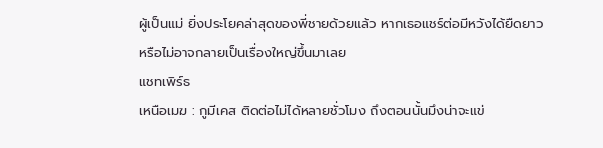ผู้เป็นแม่ ยิ่งประโยคล่าสุดของพี่ชายด้วยแล้ว หากเธอแชร์ต่อมีหวังได้ยืดยาว หรือไม่อาจกลายเป็นเรื่องใหญ่ขึ้นมาเลย
แชทเพิร์ธ
เหนือเมฆ : กูมีเคส ติดต่อไม่ได้หลายชั่วโมง ถึงตอนนั้นมึงน่าจะแข่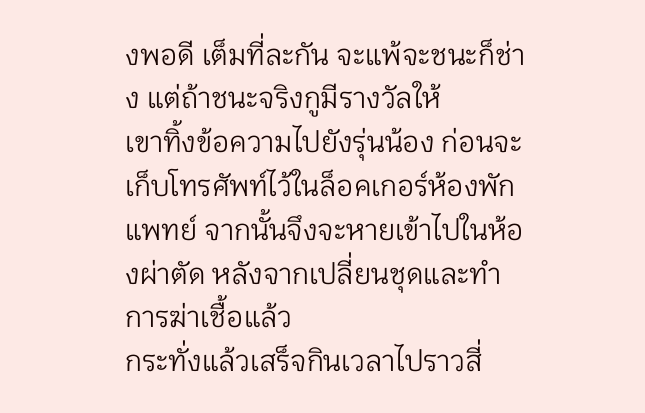งพอดี เต็มที่ละกัน จะแพ้จะชนะก็ช่าง แต่ถ้าชนะจริงกูมีรางวัลให้
เขาทิ้งข้อความไปยังรุ่นน้อง ก่อนจะเก็บโทรศัพท์ไว้ในล็อคเกอร์ห้องพักแพทย์ จากนั้นจึงจะหายเข้าไปในห้องผ่าตัด หลังจากเปลี่ยนชุดและทำการฆ่าเชื้อแล้ว
กระทั่งแล้วเสร็จกินเวลาไปราวสี่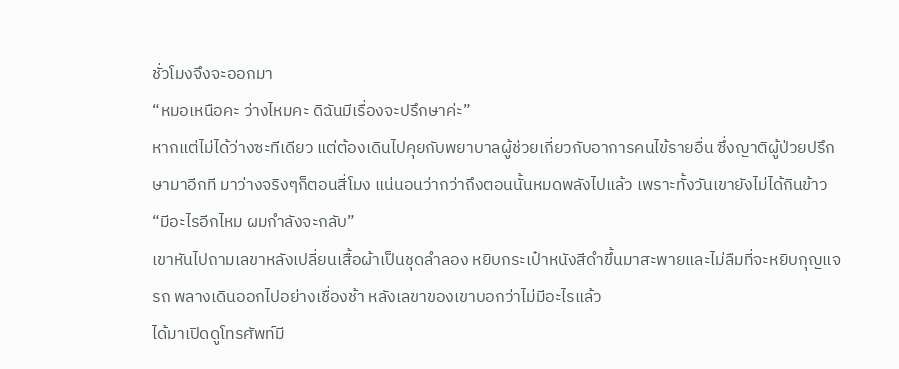ชั่วโมงจึงจะออกมา
“หมอเหนือคะ ว่างไหมคะ ดิฉันมีเรื่องจะปรึกษาค่ะ”
หากแต่ไม่ได้ว่างซะทีเดียว แต่ต้องเดินไปคุยกับพยาบาลผู้ช่วยเกี่ยวกับอาการคนไข้รายอื่น ซึ่งญาติผู้ป่วยปรึกษามาอีกที มาว่างจริงๆก็ตอนสี่โมง แน่นอนว่ากว่าถึงตอนนั้นหมดพลังไปแล้ว เพราะทั้งวันเขายังไม่ได้กินข้าว
“มีอะไรอีกไหม ผมกำลังจะกลับ”
เขาหันไปถามเลขาหลังเปลี่ยนเสื้อผ้าเป็นชุดลำลอง หยิบกระเป๋าหนังสีดำขึ้นมาสะพายและไม่ลืมที่จะหยิบกุญแจรถ พลางเดินออกไปอย่างเชื่องช้า หลังเลขาของเขาบอกว่าไม่มีอะไรแล้ว
ได้มาเปิดดูโทรศัพท์มี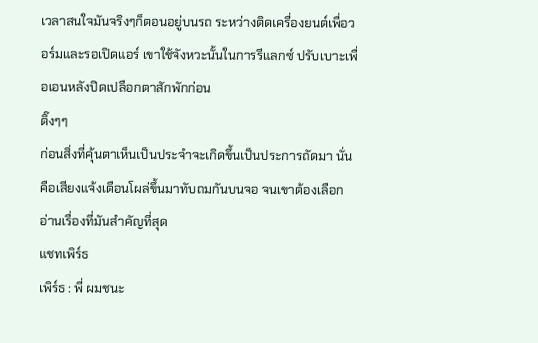เวลาสนใจมันจริงๆก็ตอนอยู่บนรถ ระหว่างติดเครื่องยนต์เพื่อวอร์มและรอเปิดแอร์ เขาใช้จังหวะนั้นในการรีแลกซ์ ปรับเบาะเพื่อเอนหลังปิดเปลือกตาสักพักก่อน
ติ๊งๆๆ
ก่อนสิ่งที่คุ้นตาเห็นเป็นประจำจะเกิดขึ้นเป็นประการถัดมา นั่นคือเสียงแจ้งเตือนโผล่ขึ้นมาทับถมกันบนจอ จนเขาต้องเลือกอ่านเรื่องที่มันสำคัญที่สุด
แชทเพิร์ธ
เพิร์ธ : พี่ ผมชนะ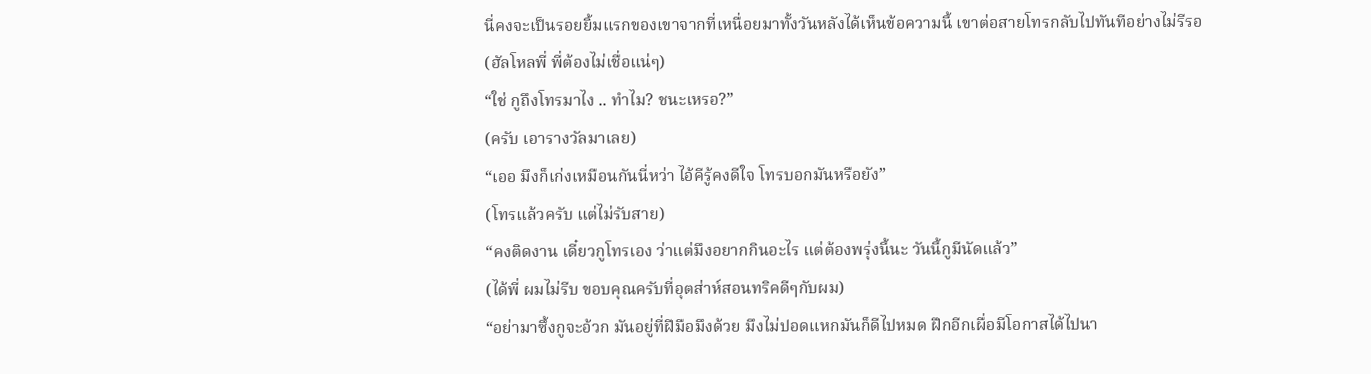นี่คงจะเป็นรอยยิ้มแรกของเขาจากที่เหนื่อยมาทั้งวันหลังได้เห็นข้อความนี้ เขาต่อสายโทรกลับไปทันทีอย่างไม่รีรอ
(ฮัลโหลพี่ พี่ต้องไม่เชื่อแน่ๆ)
“ใช่ กูถึงโทรมาไง .. ทำไม? ชนะเหรอ?”
(ครับ เอารางวัลมาเลย)
“เออ มึงก็เก่งเหมือนกันนี่หว่า ไอ้คีรู้คงดีใจ โทรบอกมันหรือยัง”
(โทรแล้วครับ แต่ไม่รับสาย)
“คงติดงาน เดี๋ยวกูโทรเอง ว่าแต่มึงอยากกินอะไร แต่ต้องพรุ่งนี้นะ วันนี้กูมีนัดแล้ว”
(ได้พี่ ผมไม่รีบ ขอบคุณครับที่อุตส่าห์สอนทริคดีๆกับผม)
“อย่ามาซึ้งกูจะอ้วก มันอยู่ที่ฝีมือมึงด้วย มึงไม่ปอดแหกมันก็ดีไปหมด ฝึกอีกเผื่อมีโอกาสได้ไปนา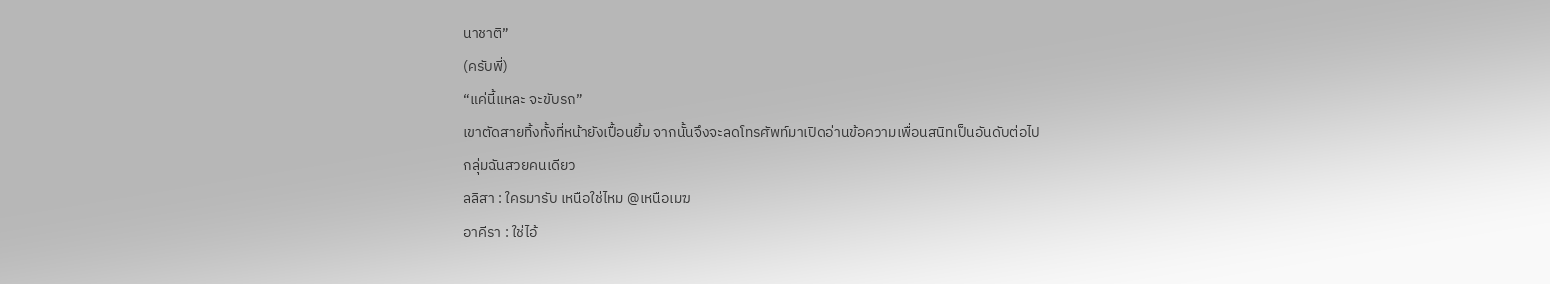นาชาติ”
(ครับพี่)
“แค่นี้แหละ จะขับรถ”
เขาตัดสายทิ้งทั้งที่หน้ายังเปื้อนยิ้ม จากนั้นจึงจะลดโทรศัพท์มาเปิดอ่านข้อความเพื่อนสนิทเป็นอันดับต่อไป
กลุ่มฉันสวยคนเดียว
ลลิสา : ใครมารับ เหนือใช่ไหม @เหนือเมฆ
อาคีรา : ใช่ไอ้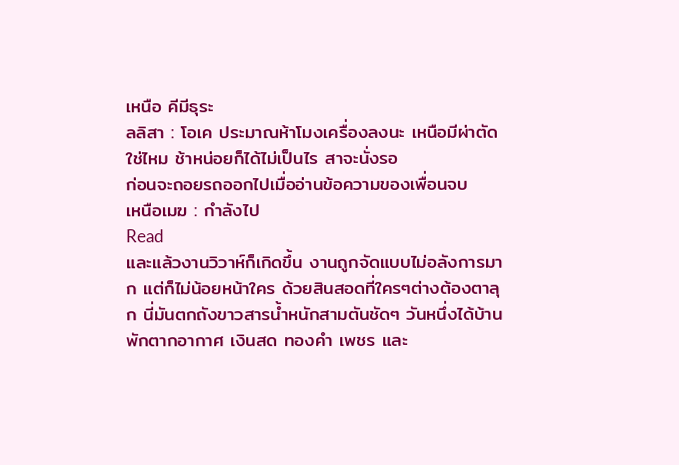เหนือ คีมีธุระ
ลลิสา : โอเค ประมาณห้าโมงเครื่องลงนะ เหนือมีผ่าตัดใช่ไหม ช้าหน่อยก็ได้ไม่เป็นไร สาจะนั่งรอ
ก่อนจะถอยรถออกไปเมื่ออ่านข้อความของเพื่อนจบ
เหนือเมฆ : กำลังไป
Read
และแล้วงานวิวาห์ก็เกิดขึ้น งานถูกจัดแบบไม่อลังการมาก แต่ก็ไม่น้อยหน้าใคร ด้วยสินสอดที่ใครๆต่างต้องตาลุก นี่มันตกถังขาวสารน้ำหนักสามตันชัดๆ วันหนึ่งได้บ้านพักตากอากาศ เงินสด ทองคำ เพชร และ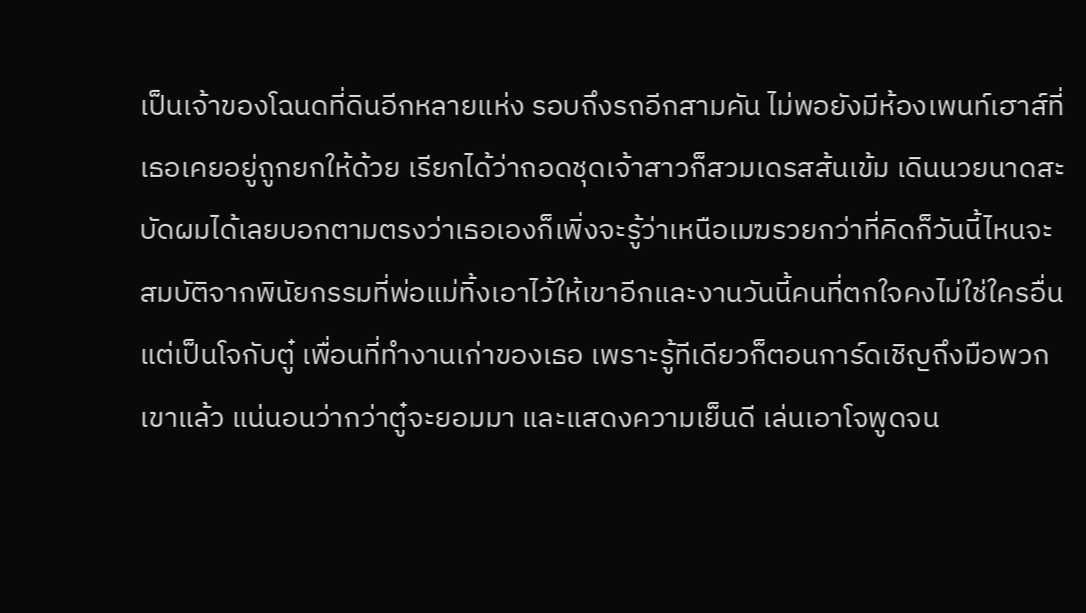เป็นเจ้าของโฉนดที่ดินอีกหลายแห่ง รอบถึงรถอีกสามคัน ไม่พอยังมีห้องเพนท์เฮาส์ที่เธอเคยอยู่ถูกยกให้ด้วย เรียกได้ว่าถอดชุดเจ้าสาวก็สวมเดรสส้นเข้ม เดินนวยนาดสะบัดผมได้เลยบอกตามตรงว่าเธอเองก็เพิ่งจะรู้ว่าเหนือเมฆรวยกว่าที่คิดก็วันนี้ไหนจะสมบัติจากพินัยกรรมที่พ่อแม่ทิ้งเอาไว้ให้เขาอีกและงานวันนี้คนที่ตกใจคงไม่ใช่ใครอื่น แต่เป็นโจกับตู๋ เพื่อนที่ทำงานเก่าของเธอ เพราะรู้ทีเดียวก็ตอนการ์ดเชิญถึงมือพวกเขาแล้ว แน่นอนว่ากว่าตู๋จะยอมมา และแสดงความเย็นดี เล่นเอาโจพูดจน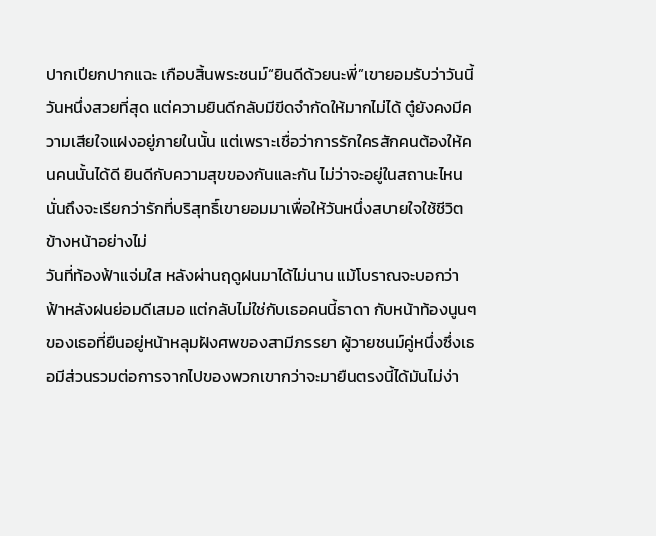ปากเปียกปากแฉะ เกือบสิ้นพระชนม์“ยินดีด้วยนะพี่”เขายอมรับว่าวันนี้วันหนึ่งสวยที่สุด แต่ความยินดีกลับมีขีดจำกัดให้มากไม่ได้ ตู๋ยังคงมีความเสียใจแฝงอยู่ภายในนั้น แต่เพราะเชื่อว่าการรักใครสักคนต้องให้คนคนนั้นได้ดี ยินดีกับความสุขของกันและกัน ไม่ว่าจะอยู่ในสถานะไหน นั่นถึงจะเรียกว่ารักที่บริสุทธิ์เขายอมมาเพื่อให้วันหนึ่งสบายใจใช้ชีวิตข้างหน้าอย่างไม่
วันที่ท้องฟ้าแจ่มใส หลังผ่านฤดูฝนมาได้ไม่นาน แม้โบราณจะบอกว่าฟ้าหลังฝนย่อมดีเสมอ แต่กลับไม่ใช่กับเธอคนนี้ธาดา กับหน้าท้องนูนๆของเธอที่ยืนอยู่หน้าหลุมฝังศพของสามีภรรยา ผู้วายชนม์คู่หนึ่งซึ่งเธอมีส่วนรวมต่อการจากไปของพวกเขากว่าจะมายืนตรงนี้ได้มันไม่ง่า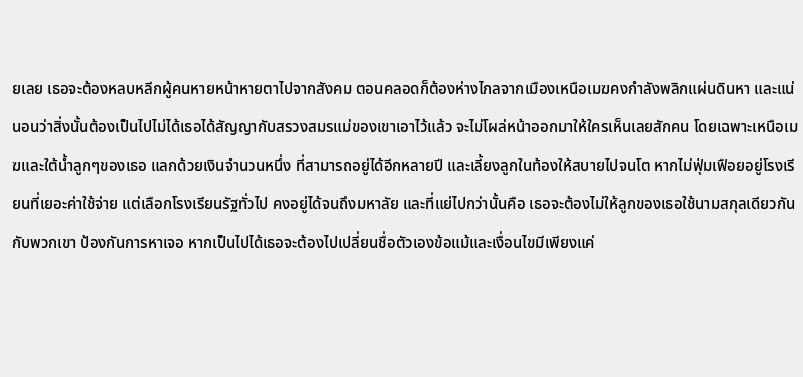ยเลย เธอจะต้องหลบหลีกผู้คนหายหน้าหายตาไปจากสังคม ตอนคลอดก็ต้องห่างไกลจากเมืองเหนือเมฆคงกำลังพลิกแผ่นดินหา และแน่นอนว่าสิ่งนั้นต้องเป็นไปไม่ได้เธอได้สัญญากับสรวงสมรแม่ของเขาเอาไว้แล้ว จะไม่โผล่หน้าออกมาให้ใครเห็นเลยสักคน โดยเฉพาะเหนือเมฆและใต้น้ำลูกๆของเธอ แลกด้วยเงินจำนวนหนึ่ง ที่สามารถอยู่ได้อีกหลายปี และเลี้ยงลูกในท้องให้สบายไปจนโต หากไม่ฟุ่มเฟือยอยู่โรงเรียนที่เยอะค่าใช้จ่าย แต่เลือกโรงเรียนรัฐทั่วไป คงอยู่ได้จนถึงมหาลัย และที่แย่ไปกว่านั้นคือ เธอจะต้องไม่ให้ลูกของเธอใช้นามสกุลเดียวกันกับพวกเขา ป้องกันการหาเจอ หากเป็นไปได้เธอจะต้องไปเปลี่ยนชื่อตัวเองข้อแม้และเงื่อนไขมีเพียงแค่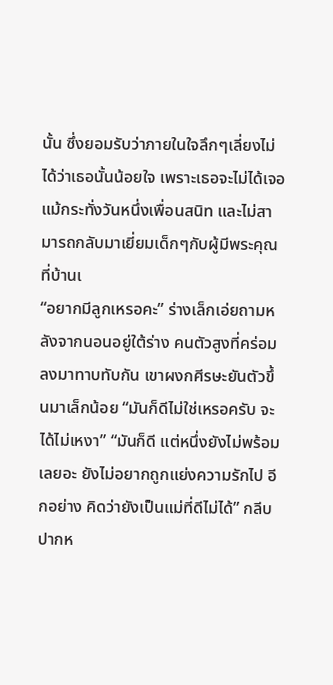นั้น ซึ่งยอมรับว่าภายในใจลึกๆเลี่ยงไม่ได้ว่าเธอนั้นน้อยใจ เพราะเธอจะไม่ได้เจอแม้กระทั่งวันหนึ่งเพื่อนสนิท และไม่สามารถกลับมาเยี่ยมเด็กๆกับผู้มีพระคุณที่บ้านเ
“อยากมีลูกเหรอคะ” ร่างเล็กเอ่ยถามหลังจากนอนอยู่ใต้ร่าง คนตัวสูงที่คร่อมลงมาทาบทับกัน เขาผงกศีรษะยันตัวขึ้นมาเล็กน้อย “มันก็ดีไม่ใช่เหรอครับ จะได้ไม่เหงา” “มันก็ดี แต่หนึ่งยังไม่พร้อมเลยอะ ยังไม่อยากถูกแย่งความรักไป อีกอย่าง คิดว่ายังเป็นแม่ที่ดีไม่ได้” กลีบปากห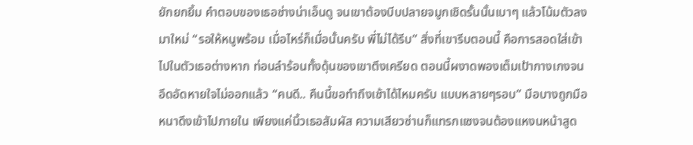ยักยกยิ้ม คำตอบของเธอช่างน่าเอ็นดู จนเขาต้องบีบปลายจมูกเชิดรั้นนั้นเบาๆ แล้วโน้มตัวลงมาใหม่ “รอให้หนูพร้อม เมื่อไหร่ก็เมื่อนั้นครับ พี่ไม่ได้รีบ” สิ่งที่เขารีบตอนนี้ คือการสอดใส่เข้าไปในตัวเธอต่างหาก ท่อนลำร้อนทั้งดุ้นของเขาตึงเครียด ตอนนี้ผงาดพองเต็มเป้ากางเกงจนอึดอัดหายใจไม่ออกแล้ว “คนดี.. คืนนี้ขอทำถึงเช้าได้ไหมครับ แบบหลายๆรอบ” มือบางถูกมือหนาดึงเข้าไปภายใน เพียงแค่นิ้วเธอสัมผัส ความเสียวซ่านก็แทรกแซงจนต้องแหงนหน้าสูด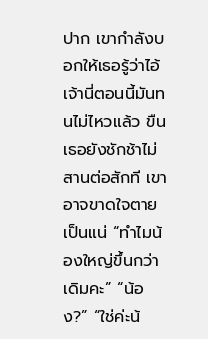ปาก เขากำลังบอกให้เธอรู้ว่าไอ้เจ้านี่ตอนนี้มันทนไม่ไหวแล้ว ขืนเธอยังชักช้าไม่สานต่อสักที เขาอาจขาดใจตายเป็นแน่ “ทำไมน้องใหญ่ขึ้นกว่าเดิมคะ” “น้อง?” “ใช่ค่ะน้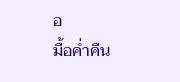อ
มื้อค่ำคืน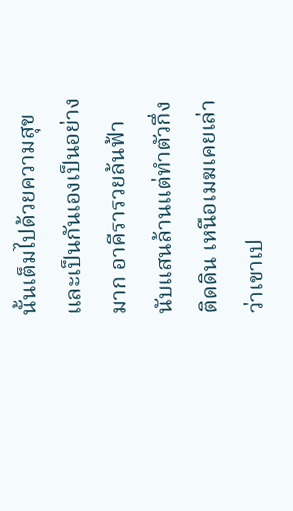นั้นเต็มไปด้วยความสุขและเป็นกันเองเป็นอย่างมาก อาคีรารวยล้นฟ้านับแสนล้านแต่ทำตัวกึ่งติดดิน เหนือเมฆเคยเล่าว่าเขาเป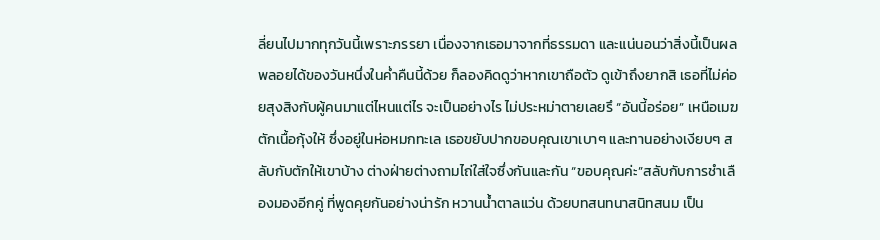ลี่ยนไปมากทุกวันนี้เพราะภรรยา เนื่องจากเธอมาจากที่ธรรมดา และแน่นอนว่าสิ่งนี้เป็นผลพลอยได้ของวันหนึ่งในค่ำคืนนี้ด้วย ก็ลองคิดดูว่าหากเขาถือตัว ดูเข้าถึงยากสิ เธอที่ไม่ค่อยสุงสิงกับผู้คนมาแต่ไหนแต่ไร จะเป็นอย่างไร ไม่ประหม่าตายเลยรึ “อันนี้อร่อย” เหนือเมฆตักเนื้อกุ้งให้ ซึ่งอยู่ในห่อหมกทะเล เธอขยับปากขอบคุณเขาเบาๆ และทานอย่างเงียบๆ สลับกับตักให้เขาบ้าง ต่างฝ่ายต่างถามไถ่ใส่ใจซึ่งกันและกัน “ขอบคุณค่ะ”สลับกับการชำเลืองมองอีกคู่ ที่พูดคุยกันอย่างน่ารัก หวานน้ำตาลแว่น ด้วยบทสนทนาสนิทสนม เป็น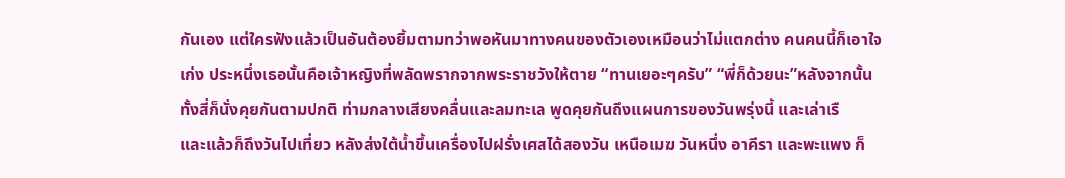กันเอง แต่ใครฟังแล้วเป็นอันต้องยิ้มตามทว่าพอหันมาทางคนของตัวเองเหมือนว่าไม่แตกต่าง คนคนนี้ก็เอาใจเก่ง ประหนึ่งเธอนั้นคือเจ้าหญิงที่พลัดพรากจากพระราชวังให้ตาย “ทานเยอะๆครับ” “พี่ก็ด้วยนะ”หลังจากนั้น ทั้งสี่ก็นั่งคุยกันตามปกติ ท่ามกลางเสียงคลื่นและลมทะเล พูดคุยกันถึงแผนการของวันพรุ่งนี้ และเล่าเรื
และแล้วก็ถึงวันไปเที่ยว หลังส่งใต้น้ำขึ้นเครื่องไปฝรั่งเศสได้สองวัน เหนือเมฆ วันหนึ่ง อาคีรา และพะแพง ก็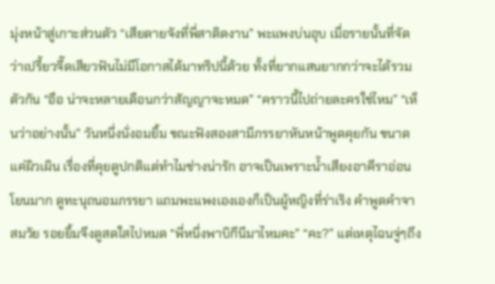มุ่งหน้าสู่เกาะส่วนตัว “เสียดายจังที่พี่สาติดงาน” พะแพงบ่นอุบ เมื่อรายนั้นที่จัดว่าเปรี้ยวจี๊ดเสียวฟันไม่มีโอกาสได้มาทริปนี้ด้วย ทั้งที่ยากแสนยากกว่าจะได้รวมตัวกัน “อือ น่าจะหลายเดือนกว่าสัญญาจะหมด” “คราวนี้ไปถ่ายละครใช่ไหม” “เห็นว่าอย่างนั้น” วันหนึ่งนั่งอมยิ้ม ขณะฟังสองสามีภรรยาหันหน้าพูดคุยกัน ขนาดแค่ผิวเผิน เรื่องที่คุยดูปกติแต่ทำไมช่างน่ารัก อาจเป็นเพราะน้ำเสียงอาคีราอ่อนโยนมาก ดูทะนุถนอมภรรยา แถมพะแพงเองเองก็เป็นผู้หญิงที่ร่าเริง คำพูดคำจาสมวัย รอยยิ้มจึงดูสดใสไปหมด “พี่หนึ่งพาบิกีนีมาไหมคะ” “คะ?” แต่เหตุไฉนจู่ๆถึง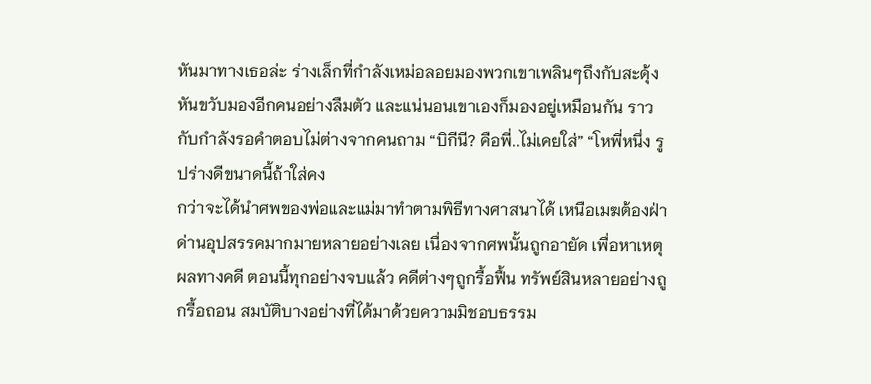หันมาทางเธอล่ะ ร่างเล็กที่กำลังเหม่อลอยมองพวกเขาเพลินๆถึงกับสะดุ้ง หันขวับมองอีกคนอย่างลืมตัว และแน่นอนเขาเองก็มองอยู่เหมือนกัน ราวกับกำลังรอคำตอบไม่ต่างจากคนถาม “บิกีนี? คือพี่..ไม่เคยใส่” “โหพี่หนึ่ง รูปร่างดีขนาดนี้ถ้าใส่คง
กว่าจะได้นำศพของพ่อและแม่มาทำตามพิธีทางศาสนาได้ เหนือเมฆต้องฝ่าด่านอุปสรรคมากมายหลายอย่างเลย เนื่องจากศพนั้นถูกอายัด เพื่อหาเหตุผลทางคดี ตอนนี้ทุกอย่างจบแล้ว คดีต่างๆถูกรื้อฟื้น ทรัพย์สินหลายอย่างถูกรื้อถอน สมบัติบางอย่างที่ได้มาด้วยความมิชอบธรรม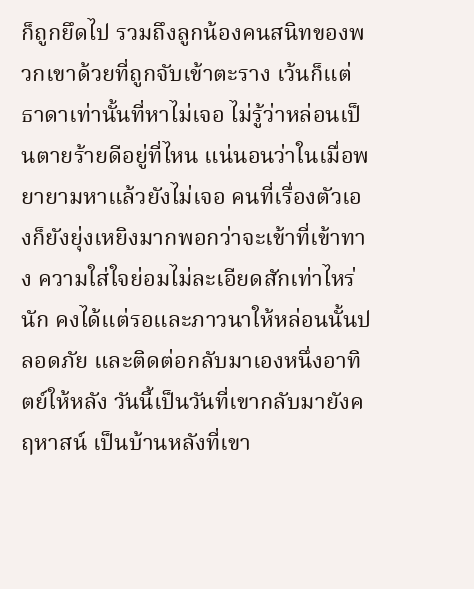ก็ถูกยึดไป รวมถึงลูกน้องคนสนิทของพวกเขาด้วยที่ถูกจับเข้าตะราง เว้นก็แต่ธาดาเท่านั้นที่หาไม่เจอ ไม่รู้ว่าหล่อนเป็นตายร้ายดีอยู่ที่ไหน แน่นอนว่าในเมื่อพยายามหาแล้วยังไม่เจอ คนที่เรื่องตัวเองก็ยังยุ่งเหยิงมากพอกว่าจะเข้าที่เข้าทาง ความใส่ใจย่อมไม่ละเอียดสักเท่าไหร่นัก คงได้แต่รอและภาวนาให้หล่อนนั้นปลอดภัย และติดต่อกลับมาเองหนึ่งอาทิตย์ให้หลัง วันนี้เป็นวันที่เขากลับมายังคฤหาสน์ เป็นบ้านหลังที่เขา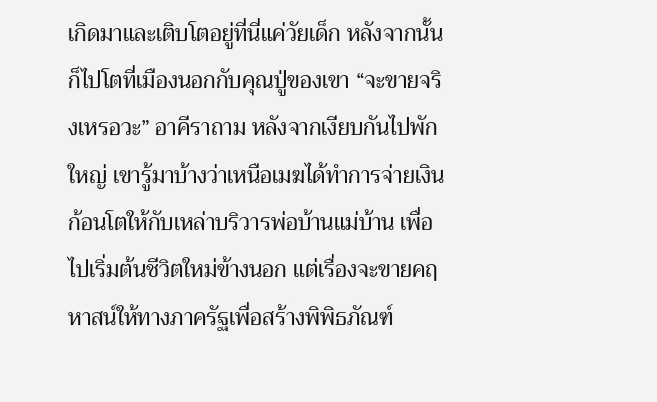เกิดมาและเติบโตอยู่ที่นี่แค่วัยเด็ก หลังจากนั้นก็ไปโตที่เมืองนอกกับคุณปู่ของเขา “จะขายจริงเหรอวะ” อาคีราถาม หลังจากเงียบกันไปพักใหญ่ เขารู้มาบ้างว่าเหนือเมฆได้ทำการจ่ายเงินก้อนโตให้กับเหล่าบริวารพ่อบ้านแม่บ้าน เพื่อไปเริ่มต้นชีวิตใหม่ข้างนอก แต่เรื่องจะขายคฤหาสน์ให้ทางภาครัฐเพื่อสร้างพิพิธภัณฑ์